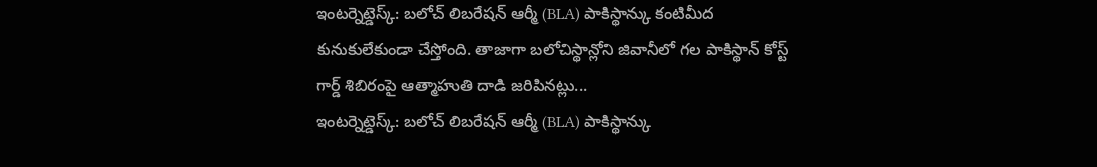ఇంటర్నెట్డెస్క్: బలోచ్ లిబరేషన్ ఆర్మీ (BLA) పాకిస్థాన్కు కంటిమీద కునుకులేకుండా చేస్తోంది. తాజాగా బలోచిస్థాన్లోని జివానీలో గల పాకిస్థాన్ కోస్ట్ గార్డ్ శిబిరంపై ఆత్మాహుతి దాడి జరిపినట్లు...
ఇంటర్నెట్డెస్క్: బలోచ్ లిబరేషన్ ఆర్మీ (BLA) పాకిస్థాన్కు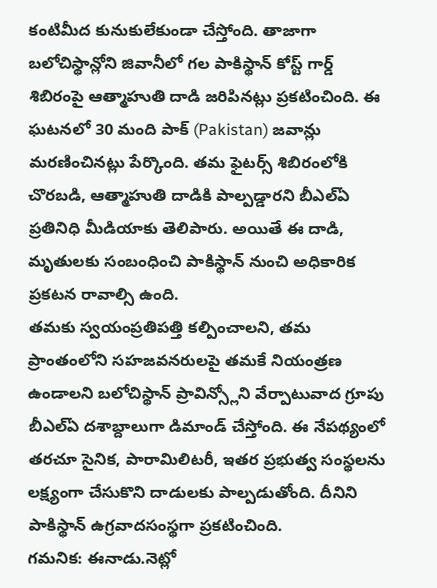కంటిమీద కునుకులేకుండా చేస్తోంది. తాజాగా బలోచిస్థాన్లోని జివానీలో గల పాకిస్థాన్ కోస్ట్ గార్డ్ శిబిరంపై ఆత్మాహుతి దాడి జరిపినట్లు ప్రకటించింది. ఈ ఘటనలో 30 మంది పాక్ (Pakistan) జవాన్లు మరణించినట్లు పేర్కొంది. తమ ఫైటర్స్ శిబిరంలోకి చొరబడి, ఆత్మాహుతి దాడికి పాల్పడ్డారని బీఎల్ఏ ప్రతినిధి మీడియాకు తెలిపారు. అయితే ఈ దాడి, మృతులకు సంబంధించి పాకిస్థాన్ నుంచి అధికారిక ప్రకటన రావాల్సి ఉంది.
తమకు స్వయంప్రతిపత్తి కల్పించాలని, తమ ప్రాంతంలోని సహజవనరులపై తమకే నియంత్రణ ఉండాలని బలోచిస్థాన్ ప్రావిన్స్లోని వేర్పాటువాద గ్రూపు బీఎల్ఏ దశాబ్దాలుగా డిమాండ్ చేస్తోంది. ఈ నేపథ్యంలో తరచూ సైనిక, పారామిలిటరీ, ఇతర ప్రభుత్వ సంస్థలను లక్ష్యంగా చేసుకొని దాడులకు పాల్పడుతోంది. దీనిని పాకిస్థాన్ ఉగ్రవాదసంస్థగా ప్రకటించింది.
గమనిక: ఈనాడు.నెట్లో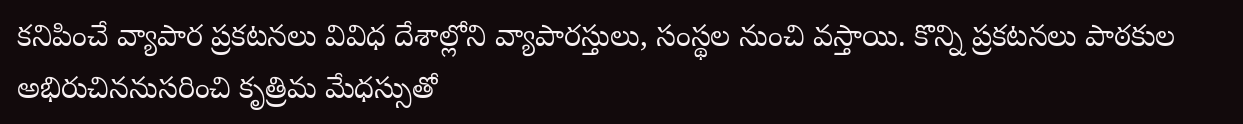కనిపించే వ్యాపార ప్రకటనలు వివిధ దేశాల్లోని వ్యాపారస్తులు, సంస్థల నుంచి వస్తాయి. కొన్ని ప్రకటనలు పాఠకుల అభిరుచిననుసరించి కృత్రిమ మేధస్సుతో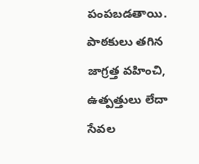పంపబడతాయి. పాఠకులు తగిన జాగ్రత్త వహించి, ఉత్పత్తులు లేదా సేవల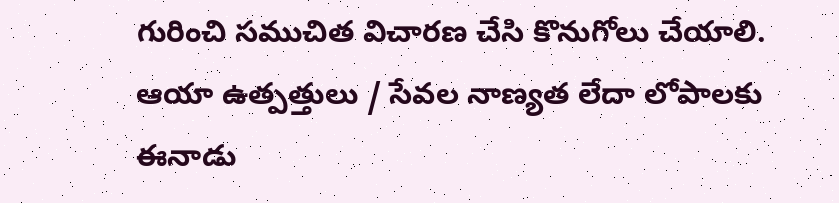గురించి సముచిత విచారణ చేసి కొనుగోలు చేయాలి. ఆయా ఉత్పత్తులు / సేవల నాణ్యత లేదా లోపాలకు ఈనాడు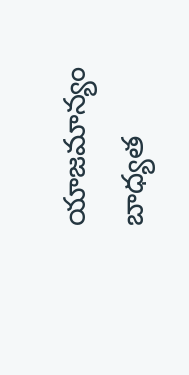యాజమాన్యం బాధ్యత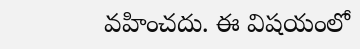వహించదు. ఈ విషయంలో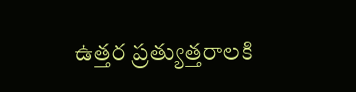ఉత్తర ప్రత్యుత్తరాలకి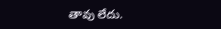తావు లేదు.